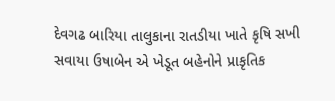દેવગઢ બારિયા તાલુકાના રાતડીયા ખાતે કૃષિ સખી સવાયા ઉષાબેન એ ખેડૂત બહેનોને પ્રાકૃતિક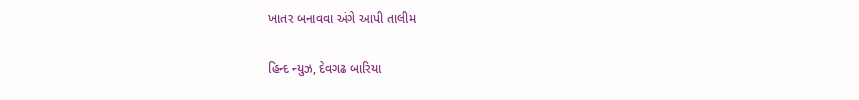ખાતર બનાવવા અંગે આપી તાલીમ

હિન્દ ન્યુઝ, દેવગઢ બારિયા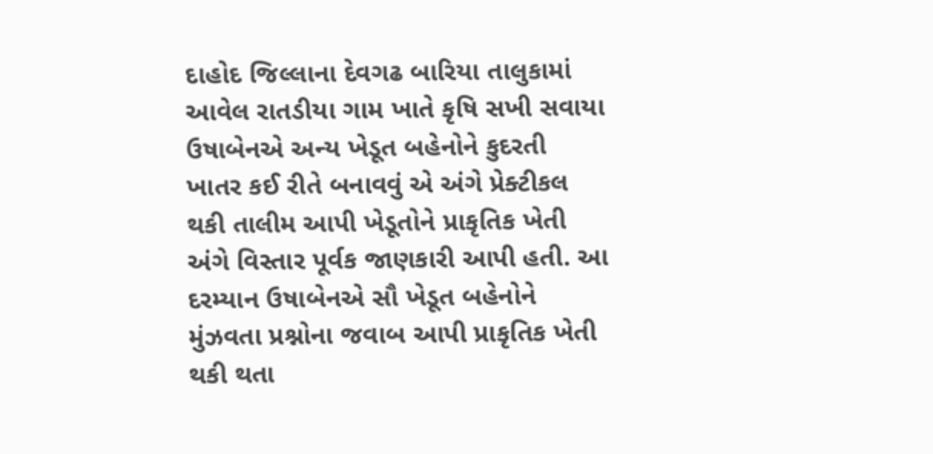દાહોદ જિલ્લાના દેવગઢ બારિયા તાલુકામાં આવેલ રાતડીયા ગામ ખાતે કૃષિ સખી સવાયા ઉષાબેનએ અન્ય ખેડૂત બહેનોને કુદરતી ખાતર કઈ રીતે બનાવવું એ અંગે પ્રેક્ટીકલ થકી તાલીમ આપી ખેડૂતોને પ્રાકૃતિક ખેતી અંગે વિસ્તાર પૂર્વક જાણકારી આપી હતી. આ દરમ્યાન ઉષાબેનએ સૌ ખેડૂત બહેનોને મુંઝવતા પ્રશ્નોના જવાબ આપી પ્રાકૃતિક ખેતી થકી થતા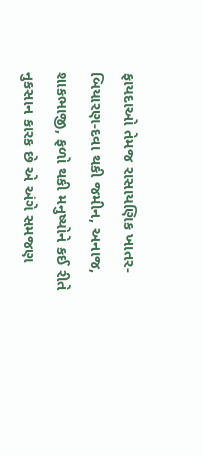ફાયદાઓ તેમજ રાસાયણિક ખાતર-બિયારણ-દવા થકી જમીન, અનાજ, શાકભાજી, ફળો થકી મનુષ્યોને કઈ રીતે નુકસાન કારક છે એ અંગે સમજણ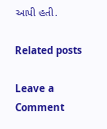આપી હતી.

Related posts

Leave a Comment